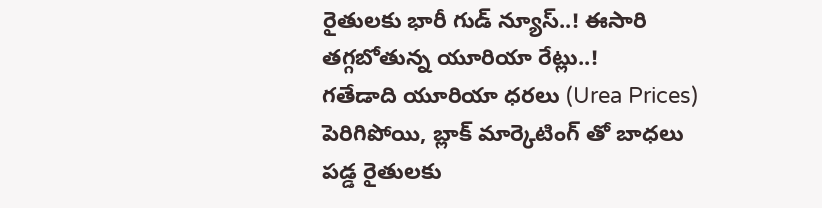రైతులకు భారీ గుడ్ న్యూస్..! ఈసారి తగ్గబోతున్న యూరియా రేట్లు..!
గతేడాది యూరియా ధరలు (Urea Prices) పెరిగిపోయి, బ్లాక్ మార్కెటింగ్ తో బాధలు పడ్డ రైతులకు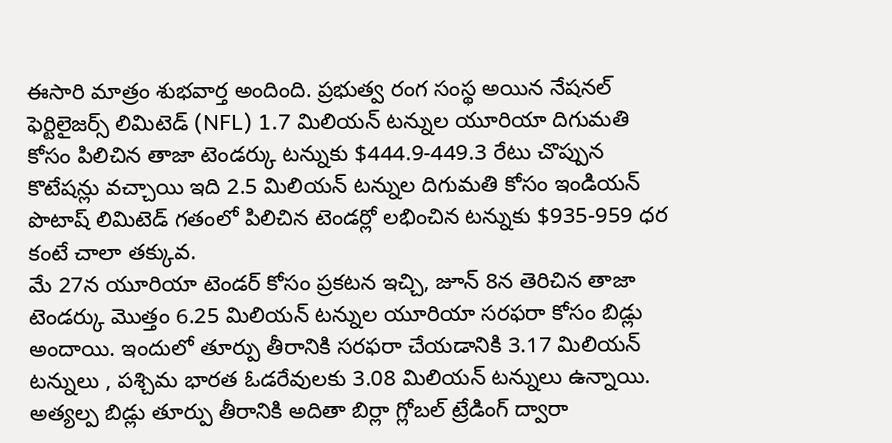ఈసారి మాత్రం శుభవార్త అందింది. ప్రభుత్వ రంగ సంస్థ అయిన నేషనల్ ఫెర్టిలైజర్స్ లిమిటెడ్ (NFL) 1.7 మిలియన్ టన్నుల యూరియా దిగుమతి కోసం పిలిచిన తాజా టెండర్కు టన్నుకు $444.9-449.3 రేటు చొప్పున కొటేషన్లు వచ్చాయి ఇది 2.5 మిలియన్ టన్నుల దిగుమతి కోసం ఇండియన్ పొటాష్ లిమిటెడ్ గతంలో పిలిచిన టెండర్లో లభించిన టన్నుకు $935-959 ధర కంటే చాలా తక్కువ.
మే 27న యూరియా టెండర్ కోసం ప్రకటన ఇచ్చి, జూన్ 8న తెరిచిన తాజా టెండర్కు మొత్తం 6.25 మిలియన్ టన్నుల యూరియా సరఫరా కోసం బిడ్లు అందాయి. ఇందులో తూర్పు తీరానికి సరఫరా చేయడానికి 3.17 మిలియన్ టన్నులు , పశ్చిమ భారత ఓడరేవులకు 3.08 మిలియన్ టన్నులు ఉన్నాయి. అత్యల్ప బిడ్లు తూర్పు తీరానికి అదితా బిర్లా గ్లోబల్ ట్రేడింగ్ ద్వారా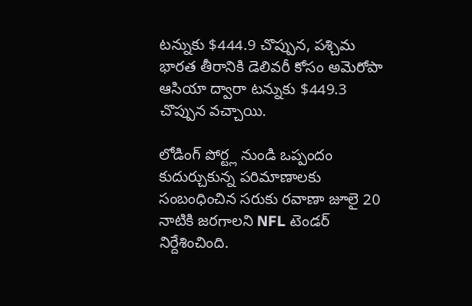టన్నుకు $444.9 చొప్పున, పశ్చిమ భారత తీరానికి డెలివరీ కోసం అమెరోపా ఆసియా ద్వారా టన్నుకు $449.3 చొప్పున వచ్చాయి.

లోడింగ్ పోర్ట్ల నుండి ఒప్పందం కుదుర్చుకున్న పరిమాణాలకు సంబంధించిన సరుకు రవాణా జూలై 20 నాటికి జరగాలని NFL టెండర్ నిర్దేశించింది.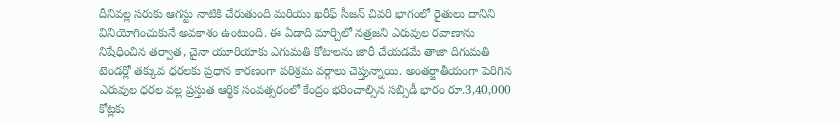దీనివల్ల సరుకు ఆగస్టు నాటికి చేరుతుంది మరియు ఖరీఫ్ సీజన్ చివరి భాగంలో రైతులు దానిని వినియోగించుకునే అవకాశం ఉంటుంది. ఈ ఏడాది మార్చిలో నత్రజని ఎరువుల రవాణాను నిషేధించిన తర్వాత, చైనా యూరియాకు ఎగుమతి కోటాలను జారీ చేయడమే తాజా దిగుమతి టెండర్లో తక్కువ ధరలకు ప్రధాన కారణంగా పరిశ్రమ వర్గాలు చెప్తున్నాయి. అంతర్జాతీయంగా పెరిగిన ఎరువుల ధరల వల్ల ప్రస్తుత ఆర్థిక సంవత్సరంలో కేంద్రం భరించాల్సిన సబ్సిడీ భారం రూ.3,40,000 కోట్లకు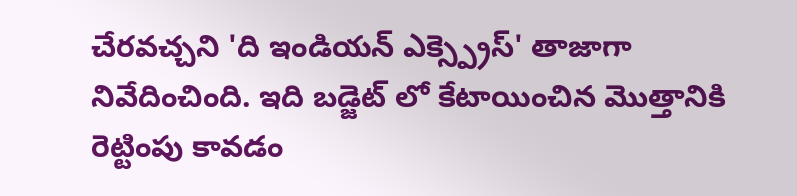చేరవచ్చని 'ది ఇండియన్ ఎక్స్ప్రెస్' తాజాగా నివేదించింది. ఇది బడ్జెట్ లో కేటాయించిన మొత్తానికి రెట్టింపు కావడం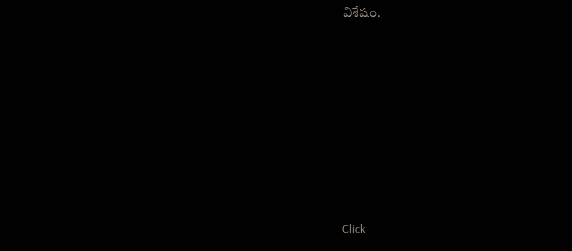విశేషం.














Click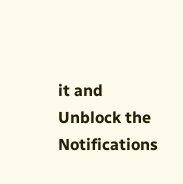it and Unblock the Notifications